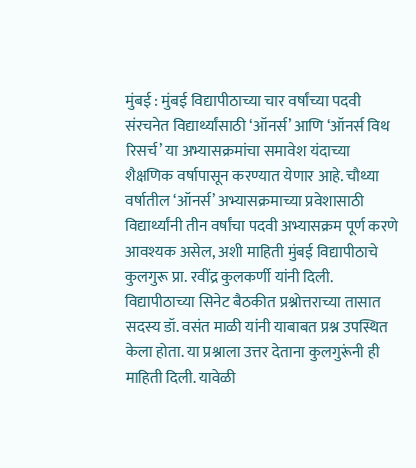मुंबई : मुंबई विद्यापीठाच्या चार वर्षांच्या पदवी संरचनेत विद्यार्थ्यांसाठी ‘ऑनर्स’ आणि ‘ऑनर्स विथ रिसर्च’ या अभ्यासक्रमांचा समावेश यंदाच्या शैक्षणिक वर्षापासून करण्यात येणार आहे. चौथ्या वर्षातील ‘ऑनर्स’ अभ्यासक्रमाच्या प्रवेशासाठी विद्यार्थ्यांनी तीन वर्षांचा पदवी अभ्यासक्रम पूर्ण करणे आवश्यक असेल, अशी माहिती मुंबई विद्यापीठाचे कुलगुरू प्रा. रवींद्र कुलकर्णी यांनी दिली.
विद्यापीठाच्या सिनेट बैठकीत प्रश्नोत्तराच्या तासात सदस्य डॉ. वसंत माळी यांनी याबाबत प्रश्न उपस्थित केला होता. या प्रश्नाला उत्तर देताना कुलगुरूंनी ही माहिती दिली. यावेळी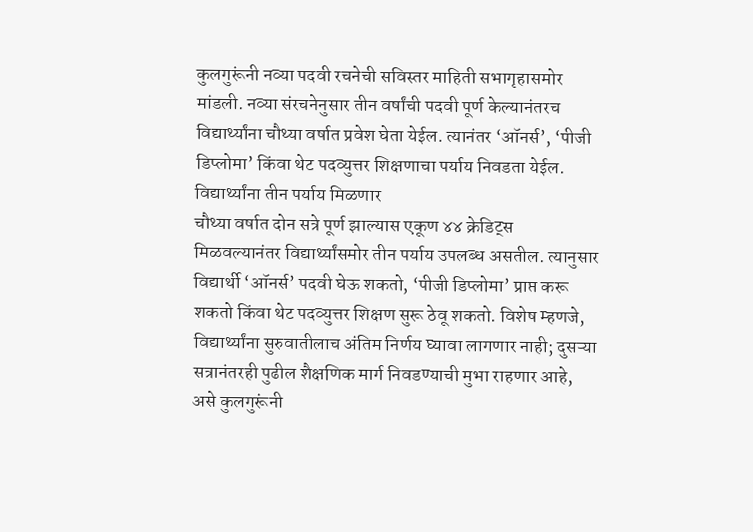कुलगुरूंनी नव्या पदवी रचनेची सविस्तर माहिती सभागृहासमोर मांडली. नव्या संरचनेनुसार तीन वर्षांची पदवी पूर्ण केल्यानंतरच विद्यार्थ्यांना चौथ्या वर्षात प्रवेश घेता येईल. त्यानंतर ‘ऑनर्स’, ‘पीजी डिप्लोमा’ किंवा थेट पदव्युत्तर शिक्षणाचा पर्याय निवडता येईल.
विद्यार्थ्यांना तीन पर्याय मिळणार
चौथ्या वर्षात दोन सत्रे पूर्ण झाल्यास एकूण ४४ क्रेडिट्स मिळवल्यानंतर विद्यार्थ्यांसमोर तीन पर्याय उपलब्ध असतील. त्यानुसार विद्यार्थी ‘ऑनर्स’ पदवी घेऊ शकतो, ‘पीजी डिप्लोमा’ प्राप्त करू शकतो किंवा थेट पदव्युत्तर शिक्षण सुरू ठेवू शकतो. विशेष म्हणजे, विद्यार्थ्यांना सुरुवातीलाच अंतिम निर्णय घ्यावा लागणार नाही; दुसऱ्या सत्रानंतरही पुढील शैक्षणिक मार्ग निवडण्याची मुभा राहणार आहे, असे कुलगुरूंनी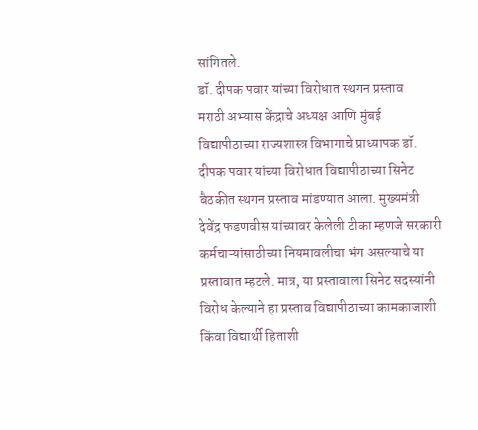सांगितले.
डॉ. दीपक पवार यांच्या विरोधात स्थगन प्रस्ताव
मराठी अभ्यास केंद्राचे अध्यक्ष आणि मुंबई विद्यापीठाच्या राज्यशास्त्र विभागाचे प्राध्यापक डॉ. दीपक पवार यांच्या विरोधात विद्यापीठाच्या सिनेट बैठकीत स्थगन प्रस्ताव मांडण्यात आला. मुख्यमंत्री देवेंद्र फडणवीस यांच्यावर केलेली टीका म्हणजे सरकारी कर्मचाऱ्यांसाठीच्या नियमावलीचा भंग असल्याचे या प्रस्तावात म्हटले. मात्र, या प्रस्तावाला सिनेट सदस्यांनी विरोध केल्याने हा प्रस्ताव विद्यापीठाच्या कामकाजाशी किंवा विद्यार्थी हिताशी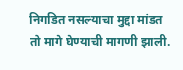निगडित नसल्याचा मुद्दा मांडत तो मागे घेण्याची मागणी झाली.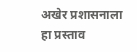अखेर प्रशासनाला हा प्रस्ताव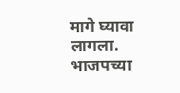मागे घ्यावा लागला. भाजपच्या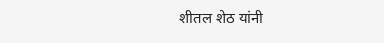शीतल शेठ यांनी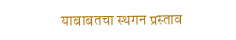याबाबतचा स्थगन प्रस्ताव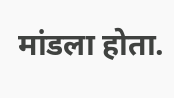मांडला होता.